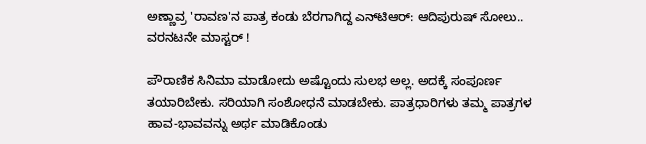ಅಣ್ಣಾವ್ರ 'ರಾವಣ'ನ ಪಾತ್ರ ಕಂಡು ಬೆರಗಾಗಿದ್ದ ಎನ್‌ಟಿಆರ್: ಆದಿಪುರುಷ್ ಸೋಲು.. ವರನಟನೇ ಮಾಸ್ಟರ್ !

ಪೌರಾಣಿಕ ಸಿನಿಮಾ ಮಾಡೋದು ಅಷ್ಟೊಂದು ಸುಲಭ ಅಲ್ಲ. ಅದಕ್ಕೆ ಸಂಪೂರ್ಣ ತಯಾರಿಬೇಕು. ಸರಿಯಾಗಿ ಸಂಶೋಧನೆ ಮಾಡಬೇಕು. ಪಾತ್ರಧಾರಿಗಳು ತಮ್ಮ ಪಾತ್ರಗಳ ಹಾವ-ಭಾವವನ್ನು ಅರ್ಥ ಮಾಡಿಕೊಂಡು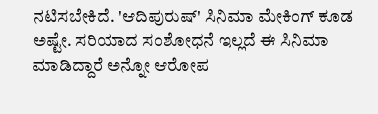ನಟಿಸಬೇಕಿದೆ. 'ಆದಿಪುರುಷ್' ಸಿನಿಮಾ ಮೇಕಿಂಗ್ ಕೂಡ ಅಷ್ಟೇ. ಸರಿಯಾದ ಸಂಶೋಧನೆ ಇಲ್ಲದೆ ಈ ಸಿನಿಮಾ ಮಾಡಿದ್ದಾರೆ ಅನ್ನೋ ಆರೋಪ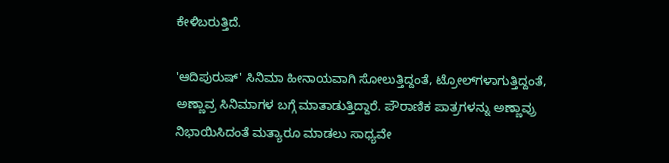ಕೇಳಿಬರುತ್ತಿದೆ.

'ಆದಿಪುರುಷ್' ಸಿನಿಮಾ ಹೀನಾಯವಾಗಿ ಸೋಲುತ್ತಿದ್ದಂತೆ, ಟ್ರೋಲ್‌ಗಳಾಗುತ್ತಿದ್ದಂತೆ, ಅಣ್ಣಾವ್ರ ಸಿನಿಮಾಗಳ ಬಗ್ಗೆ ಮಾತಾಡುತ್ತಿದ್ದಾರೆ. ಪೌರಾಣಿಕ ಪಾತ್ರಗಳನ್ನು ಅಣ್ಣಾವ್ರು ನಿಭಾಯಿಸಿದಂತೆ ಮತ್ಯಾರೂ ಮಾಡಲು ಸಾಧ್ಯವೇ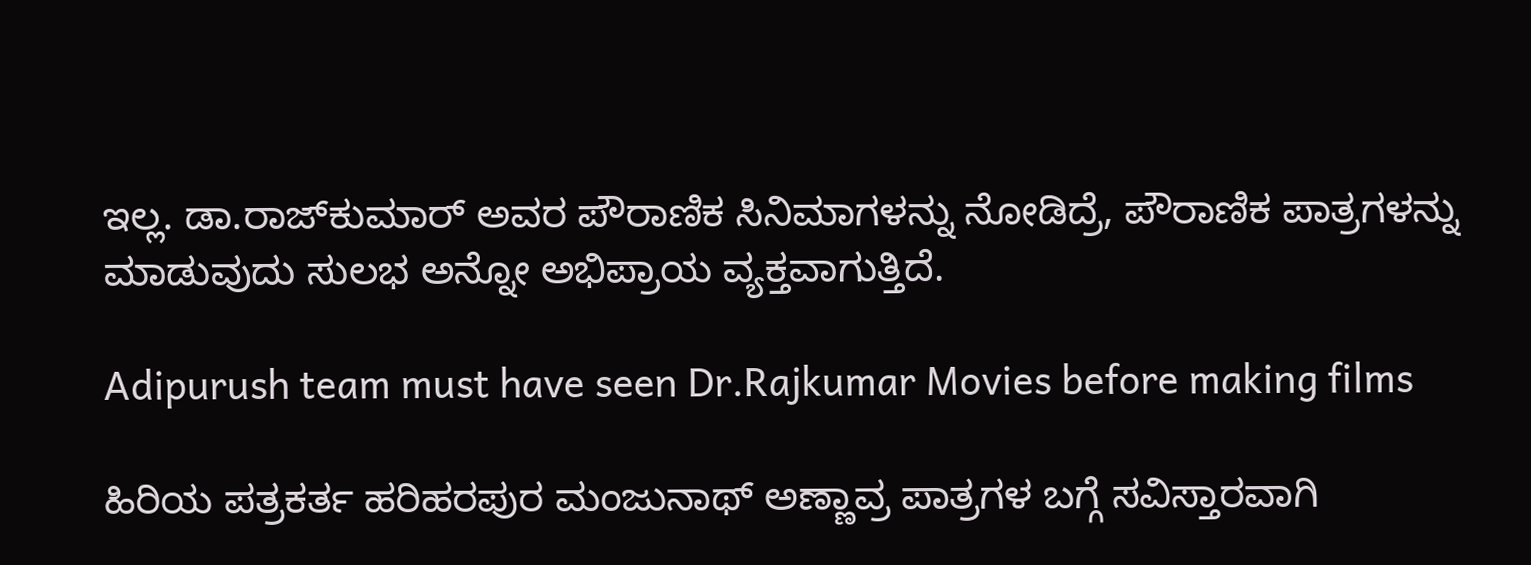ಇಲ್ಲ. ಡಾ.ರಾಜ್‌ಕುಮಾರ್ ಅವರ ಪೌರಾಣಿಕ ಸಿನಿಮಾಗಳನ್ನು ನೋಡಿದ್ರೆ, ಪೌರಾಣಿಕ ಪಾತ್ರಗಳನ್ನು ಮಾಡುವುದು ಸುಲಭ ಅನ್ನೋ ಅಭಿಪ್ರಾಯ ವ್ಯಕ್ತವಾಗುತ್ತಿದೆ.

Adipurush team must have seen Dr.Rajkumar Movies before making films

ಹಿರಿಯ ಪತ್ರಕರ್ತ ಹರಿಹರಪುರ ಮಂಜುನಾಥ್ ಅಣ್ಣಾವ್ರ ಪಾತ್ರಗಳ ಬಗ್ಗೆ ಸವಿಸ್ತಾರವಾಗಿ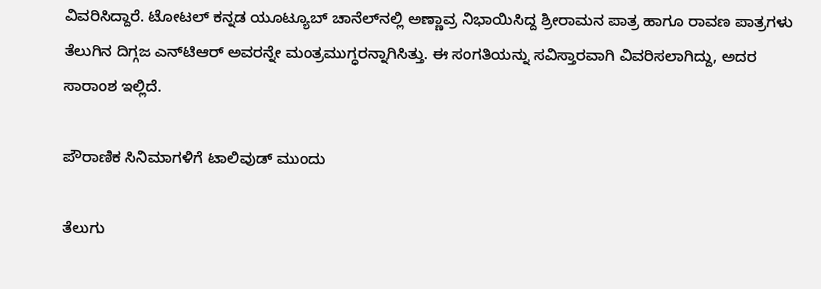ವಿವರಿಸಿದ್ದಾರೆ. ಟೋಟಲ್ ಕನ್ನಡ ಯೂಟ್ಯೂಬ್‌ ಚಾನೆಲ್‌ನಲ್ಲಿ ಅಣ್ಣಾವ್ರ ನಿಭಾಯಿಸಿದ್ದ ಶ್ರೀರಾಮನ ಪಾತ್ರ ಹಾಗೂ ರಾವಣ ಪಾತ್ರಗಳು ತೆಲುಗಿನ ದಿಗ್ಗಜ ಎನ್‌ಟಿಆರ್ ಅವರನ್ನೇ ಮಂತ್ರಮುಗ್ಧರನ್ನಾಗಿಸಿತ್ತು. ಈ ಸಂಗತಿಯನ್ನು ಸವಿಸ್ತಾರವಾಗಿ ವಿವರಿಸಲಾಗಿದ್ದು, ಅದರ ಸಾರಾಂಶ ಇಲ್ಲಿದೆ.

ಪೌರಾಣಿಕ ಸಿನಿಮಾಗಳಿಗೆ ಟಾಲಿವುಡ್ ಮುಂದು

ತೆಲುಗು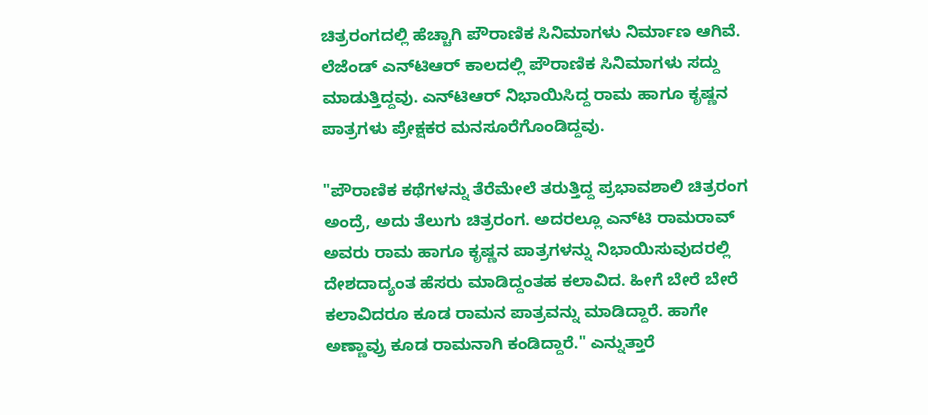ಚಿತ್ರರಂಗದಲ್ಲಿ ಹೆಚ್ಚಾಗಿ ಪೌರಾಣಿಕ ಸಿನಿಮಾಗಳು ನಿರ್ಮಾಣ ಆಗಿವೆ. ಲೆಜೆಂಡ್ ಎನ್‌ಟಿಆರ್ ಕಾಲದಲ್ಲಿ ಪೌರಾಣಿಕ ಸಿನಿಮಾಗಳು ಸದ್ದು ಮಾಡುತ್ತಿದ್ದವು. ಎನ್‌ಟಿಆರ್ ನಿಭಾಯಿಸಿದ್ದ ರಾಮ ಹಾಗೂ ಕೃಷ್ಣನ ಪಾತ್ರಗಳು ಪ್ರೇಕ್ಷಕರ ಮನಸೂರೆಗೊಂಡಿದ್ದವು.

"ಪೌರಾಣಿಕ ಕಥೆಗಳನ್ನು ತೆರೆಮೇಲೆ ತರುತ್ತಿದ್ದ ಪ್ರಭಾವಶಾಲಿ ಚಿತ್ರರಂಗ ಅಂದ್ರೆ, ಅದು ತೆಲುಗು ಚಿತ್ರರಂಗ. ಅದರಲ್ಲೂ ಎನ್‌ಟಿ ರಾಮರಾವ್ ಅವರು ರಾಮ ಹಾಗೂ ಕೃಷ್ಣನ ಪಾತ್ರಗಳನ್ನು ನಿಭಾಯಿಸುವುದರಲ್ಲಿ ದೇಶದಾದ್ಯಂತ ಹೆಸರು ಮಾಡಿದ್ದಂತಹ ಕಲಾವಿದ. ಹೀಗೆ ಬೇರೆ ಬೇರೆ ಕಲಾವಿದರೂ ಕೂಡ ರಾಮನ ಪಾತ್ರವನ್ನು ಮಾಡಿದ್ದಾರೆ. ಹಾಗೇ ಅಣ್ಣಾವ್ರು ಕೂಡ ರಾಮನಾಗಿ ಕಂಡಿದ್ದಾರೆ." ಎನ್ನುತ್ತಾರೆ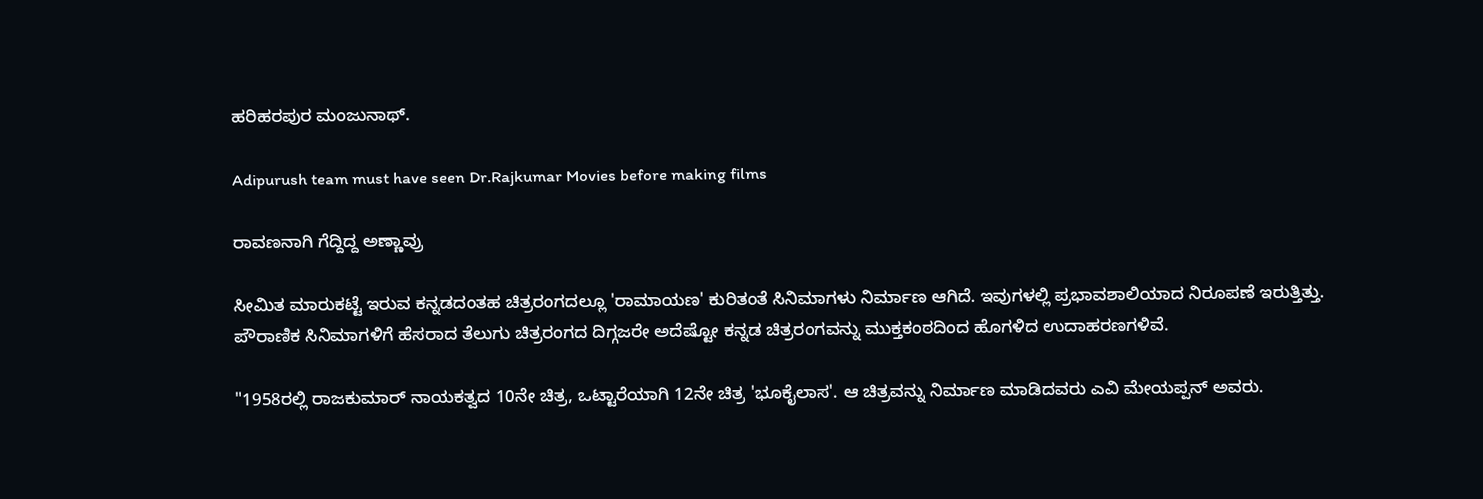ಹರಿಹರಪುರ ಮಂಜುನಾಥ್.

Adipurush team must have seen Dr.Rajkumar Movies before making films

ರಾವಣನಾಗಿ ಗೆದ್ದಿದ್ದ ಅಣ್ಣಾವ್ರು

ಸೀಮಿತ ಮಾರುಕಟ್ಟೆ ಇರುವ ಕನ್ನಡದಂತಹ ಚಿತ್ರರಂಗದಲ್ಲೂ 'ರಾಮಾಯಣ' ಕುರಿತಂತೆ ಸಿನಿಮಾಗಳು ನಿರ್ಮಾಣ ಆಗಿದೆ. ಇವುಗಳಲ್ಲಿ ಪ್ರಭಾವಶಾಲಿಯಾದ ನಿರೂಪಣೆ ಇರುತ್ತಿತ್ತು. ಪೌರಾಣಿಕ ಸಿನಿಮಾಗಳಿಗೆ ಹೆಸರಾದ ತೆಲುಗು ಚಿತ್ರರಂಗದ ದಿಗ್ಗಜರೇ ಅದೆಷ್ಟೋ ಕನ್ನಡ ಚಿತ್ರರಂಗವನ್ನು ಮುಕ್ತಕಂಠದಿಂದ ಹೊಗಳಿದ ಉದಾಹರಣಗಳಿವೆ.

"1958ರಲ್ಲಿ ರಾಜಕುಮಾರ್ ನಾಯಕತ್ವದ 10ನೇ ಚಿತ್ರ, ಒಟ್ಟಾರೆಯಾಗಿ 12ನೇ ಚಿತ್ರ 'ಭೂಕೈಲಾಸ'. ಆ ಚಿತ್ರವನ್ನು ನಿರ್ಮಾಣ ಮಾಡಿದವರು ಎವಿ ಮೇಯಪ್ಪನ್ ಅವರು.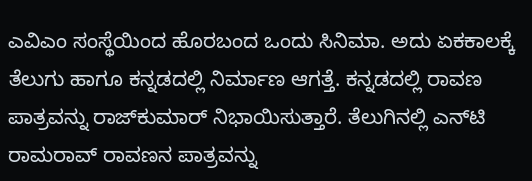ಎವಿಎಂ ಸಂಸ್ಥೆಯಿಂದ ಹೊರಬಂದ ಒಂದು ಸಿನಿಮಾ. ಅದು ಏಕಕಾಲಕ್ಕೆ ತೆಲುಗು ಹಾಗೂ ಕನ್ನಡದಲ್ಲಿ ನಿರ್ಮಾಣ ಆಗತ್ತೆ. ಕನ್ನಡದಲ್ಲಿ ರಾವಣ ಪಾತ್ರವನ್ನು ರಾಜ್‌ಕುಮಾರ್ ನಿಭಾಯಿಸುತ್ತಾರೆ. ತೆಲುಗಿನಲ್ಲಿ ಎನ್‌ಟಿ ರಾಮರಾವ್ ರಾವಣನ ಪಾತ್ರವನ್ನು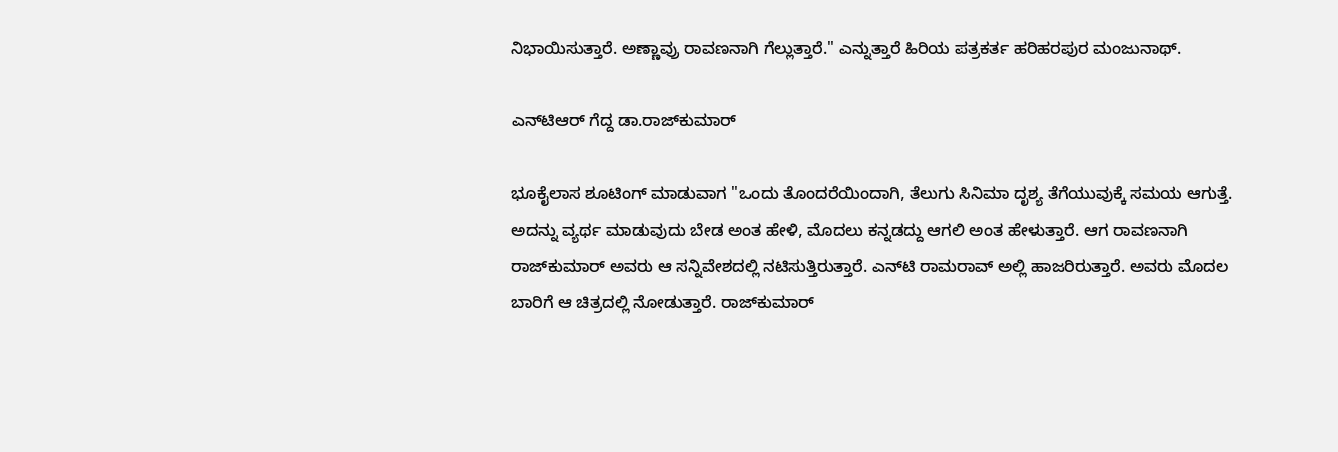ನಿಭಾಯಿಸುತ್ತಾರೆ. ಅಣ್ಣಾವ್ರು ರಾವಣನಾಗಿ ಗೆಲ್ಲುತ್ತಾರೆ." ಎನ್ನುತ್ತಾರೆ ಹಿರಿಯ ಪತ್ರಕರ್ತ ಹರಿಹರಪುರ ಮಂಜುನಾಥ್.

ಎನ್‌ಟಿಆರ್ ಗೆದ್ದ ಡಾ.ರಾಜ್‌ಕುಮಾರ್

ಭೂಕೈಲಾಸ ಶೂಟಿಂಗ್ ಮಾಡುವಾಗ "ಒಂದು ತೊಂದರೆಯಿಂದಾಗಿ, ತೆಲುಗು ಸಿನಿಮಾ ದೃಶ್ಯ ತೆಗೆಯುವುಕ್ಕೆ ಸಮಯ ಆಗುತ್ತೆ. ಅದನ್ನು ವ್ಯರ್ಥ ಮಾಡುವುದು ಬೇಡ ಅಂತ ಹೇಳಿ, ಮೊದಲು ಕನ್ನಡದ್ದು ಆಗಲಿ ಅಂತ ಹೇಳುತ್ತಾರೆ. ಆಗ ರಾವಣನಾಗಿ ರಾಜ್‌ಕುಮಾರ್ ಅವರು ಆ ಸನ್ನಿವೇಶದಲ್ಲಿ ನಟಿಸುತ್ತಿರುತ್ತಾರೆ. ಎನ್‌ಟಿ ರಾಮರಾವ್ ಅಲ್ಲಿ ಹಾಜರಿರುತ್ತಾರೆ. ಅವರು ಮೊದಲ ಬಾರಿಗೆ ಆ ಚಿತ್ರದಲ್ಲಿ ನೋಡುತ್ತಾರೆ. ರಾಜ್‌ಕುಮಾರ್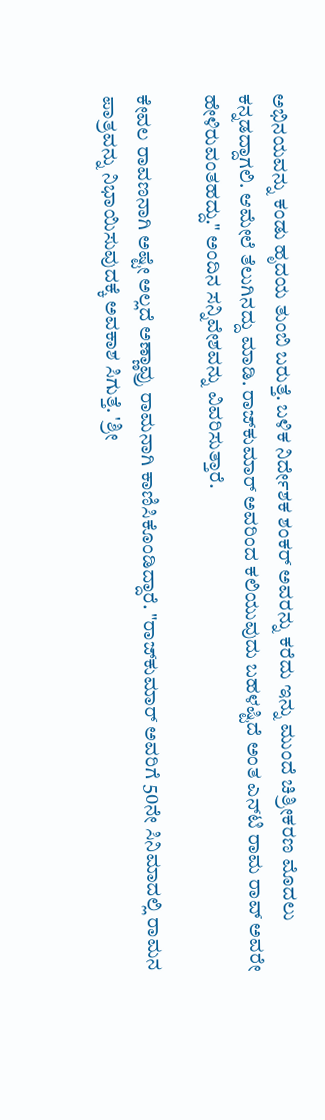ಅಭಿನಯವನ್ನು ಕಂಡು ಹೃದಯ ತುಂಬಿ ಬರುತ್ತೆ. ಬಳಿಕ ನಿರ್ದೇಶಕ ಶಂಕರ್ ಅವರನ್ನು ಕರೆದು ಇನ್ನು ಮುಂದೆ ಚಿತ್ರೀಕರಣ ಮೊದಲು ಕನ್ನಡದ್ದಾಗಲಿ. ಆಮೇಲೆ ತೆಲುಗಿನದ್ದು ಮಾಡಿ. ರಾಜ್‌ಕುಮಾರ್ ಅವರಿಂದ ಕಲಿಯುವುದು ಬಹಳಷ್ಟಿದೆ ಅಂತ ಎನ್‌ಟಿ ರಾಮ ರಾವ್ ಅವರೇ ಹೇಳಿರುವಂತಹದ್ದು." ಅಂದಿನ ಸನ್ನಿವೇಶವನ್ನು ವಿವರಿಸುತ್ತಾರೆ.

ಕೇವಲ ರಾವಣನಾಗಿ ಅಷ್ಟೇ ಅಲ್ಲದೆ ಅಣ್ಣಾವ್ರು ರಾಮನಾಗಿ ಕಾಣಿಸಿಕೊಂಡಿದ್ದಾರೆ. "ರಾಜ್‌ಕುಮಾರ್ ಅವರಿಗೆ 50ನೇ ಸಿನಿಮಾದಲ್ಲಿ ರಾಮನ ಪಾತ್ರವನ್ನು ನಿಭಾಯಿಸುವುದಕ್ಕೆ ಅವಕಾಶ ಸಿಗುತ್ತೆ. 'ಶ್ರೀ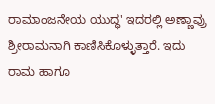ರಾಮಾಂಜನೇಯ ಯುದ್ಧ' ಇದರಲ್ಲಿ ಅಣ್ಣಾವ್ರು ಶ್ರೀರಾಮನಾಗಿ ಕಾಣಿಸಿಕೊಳ್ಳುತ್ತಾರೆ. ಇದು ರಾಮ ಹಾಗೂ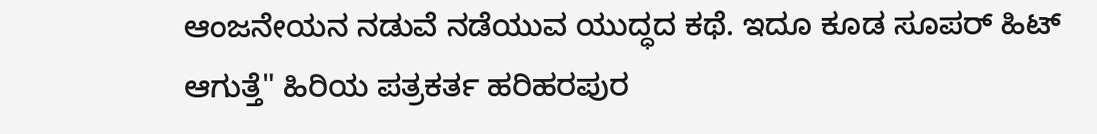ಆಂಜನೇಯನ ನಡುವೆ ನಡೆಯುವ ಯುದ್ಧದ ಕಥೆ. ಇದೂ ಕೂಡ ಸೂಪರ್‌ ಹಿಟ್ ಆಗುತ್ತೆ" ಹಿರಿಯ ಪತ್ರಕರ್ತ ಹರಿಹರಪುರ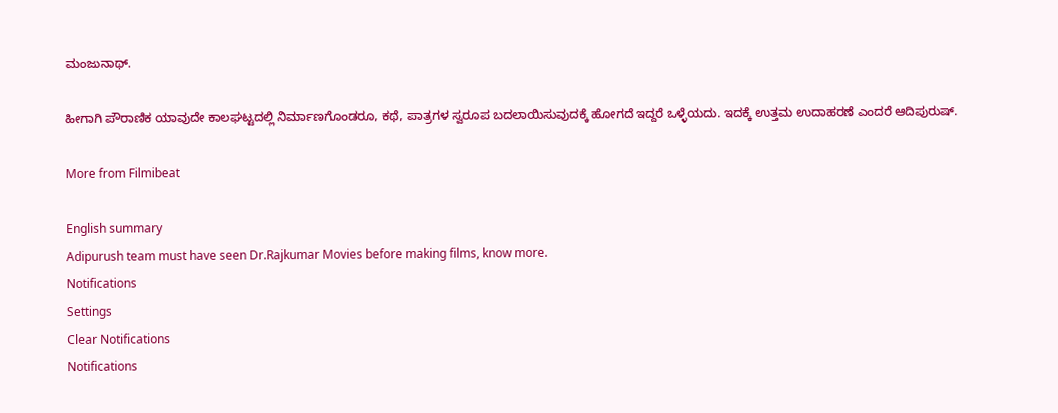ಮಂಜುನಾಥ್.

ಹೀಗಾಗಿ ಪೌರಾಣಿಕ ಯಾವುದೇ ಕಾಲಘಟ್ಟದಲ್ಲಿ ನಿರ್ಮಾಣಗೊಂಡರೂ, ಕಥೆ, ಪಾತ್ರಗಳ ಸ್ವರೂಪ ಬದಲಾಯಿಸುವುದಕ್ಕೆ ಹೋಗದೆ ಇದ್ದರೆ ಒಳ್ಳೆಯದು. ಇದಕ್ಕೆ ಉತ್ತಮ ಉದಾಹರಣೆ ಎಂದರೆ ಆದಿಪುರುಷ್.

More from Filmibeat

English summary
Adipurush team must have seen Dr.Rajkumar Movies before making films, know more.
Notifications
Settings
Clear Notifications
Notifications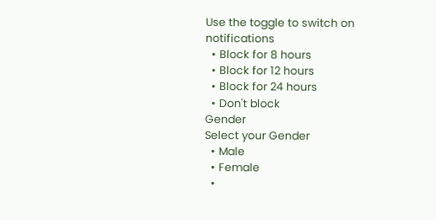Use the toggle to switch on notifications
  • Block for 8 hours
  • Block for 12 hours
  • Block for 24 hours
  • Don't block
Gender
Select your Gender
  • Male
  • Female
  •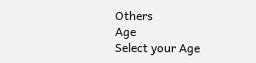Others
Age
Select your Age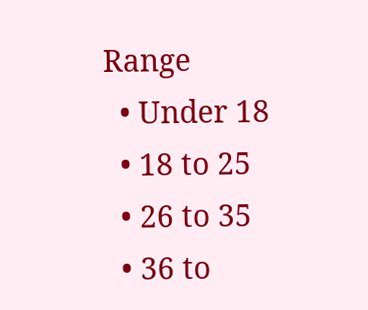Range
  • Under 18
  • 18 to 25
  • 26 to 35
  • 36 to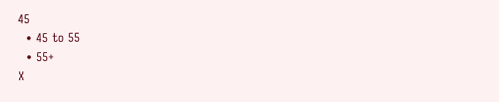45
  • 45 to 55
  • 55+
X